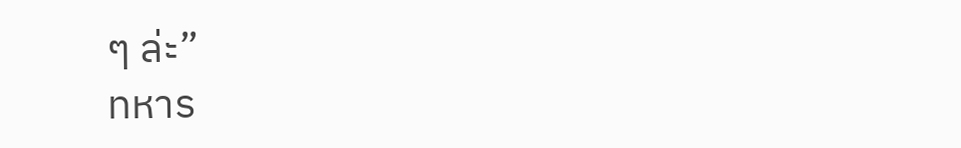ๆ ล่ะ”
ทหาร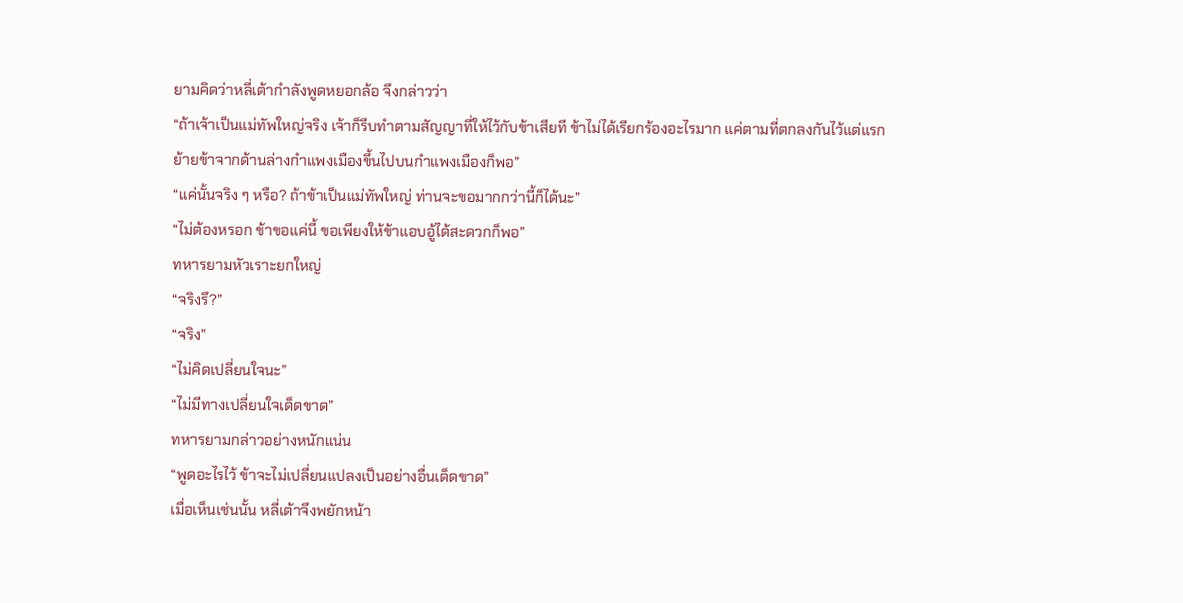ยามคิดว่าหลี่เต้ากำลังพูดหยอกล้อ จึงกล่าวว่า
“ถ้าเจ้าเป็นแม่ทัพใหญ่จริง เจ้าก็รีบทำตามสัญญาที่ให้ไว้กับข้าเสียที ข้าไม่ได้เรียกร้องอะไรมาก แค่ตามที่ตกลงกันไว้แต่แรก ย้ายข้าจากด้านล่างกำแพงเมืองขึ้นไปบนกำแพงเมืองก็พอ”
“แค่นั้นจริง ๆ หรือ? ถ้าข้าเป็นแม่ทัพใหญ่ ท่านจะขอมากกว่านี้ก็ได้นะ”
“ไม่ต้องหรอก ข้าขอแค่นี้ ขอเพียงให้ข้าแอบอู้ได้สะดวกก็พอ”
ทหารยามหัวเราะยกใหญ่
“จริงรึ?”
“จริง”
“ไม่คิดเปลี่ยนใจนะ”
“ไม่มีทางเปลี่ยนใจเด็ดขาด”
ทหารยามกล่าวอย่างหนักแน่น
“พูดอะไรไว้ ข้าจะไม่เปลี่ยนแปลงเป็นอย่างอื่นเด็ดขาด”
เมื่อเห็นเช่นนั้น หลี่เต้าจึงพยักหน้า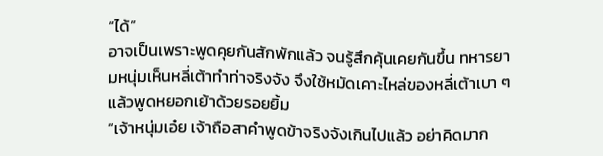“ได้”
อาจเป็นเพราะพูดคุยกันสักพักแล้ว จนรู้สึกคุ้นเคยกันขึ้น ทหารยามหนุ่มเห็นหลี่เต้าทำท่าจริงจัง จึงใช้หมัดเคาะไหล่ของหลี่เต้าเบา ๆ แล้วพูดหยอกเย้าด้วยรอยยิ้ม
“เจ้าหนุ่มเอ๋ย เจ้าถือสาคำพูดข้าจริงจังเกินไปแล้ว อย่าคิดมาก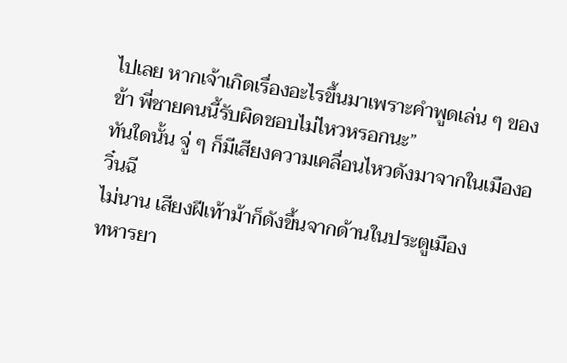ไปเลย หากเจ้าเกิดเรื่องอะไรขึ้นมาเพราะคำพูดเล่น ๆ ของข้า พี่ชายคนนี้รับผิดชอบไม่ไหวหรอกนะ”
ทันใดนั้น จู่ ๆ ก็มีเสียงความเคลื่อนไหวดังมาจากในเมืองอวิ๋นฉี
ไม่นาน เสียงฝีเท้าม้าก็ดังขึ้นจากด้านในประตูเมือง
ทหารยา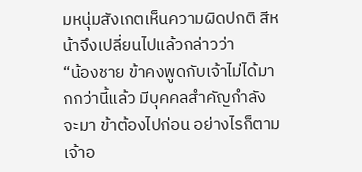มหนุ่มสังเกตเห็นความผิดปกติ สีหน้าจึงเปลี่ยนไปแล้วกล่าวว่า
“น้องชาย ข้าคงพูดกับเจ้าไม่ได้มากกว่านี้แล้ว มีบุคคลสำคัญกำลังจะมา ข้าต้องไปก่อน อย่างไรก็ตาม เจ้าอ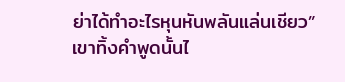ย่าได้ทำอะไรหุนหันพลันแล่นเชียว”
เขาทิ้งคำพูดนั้นไ